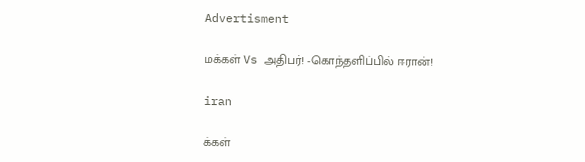Advertisment

மக்கள் Vs அதிபர்! -கொந்தளிப்பில் ஈரான்!

iran

க்கள்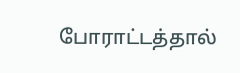போராட்டத்தால்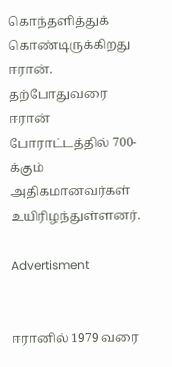கொந்தளித்துக் கொண்டிருக்கிறது ஈரான். தற்போதுவரை ஈரான் போராட்டத்தில் 700-க்கும் அதிகமானவர்கள் உயிரிழந்துள்ளனர்.

Advertisment


ஈரானில் 1979 வரை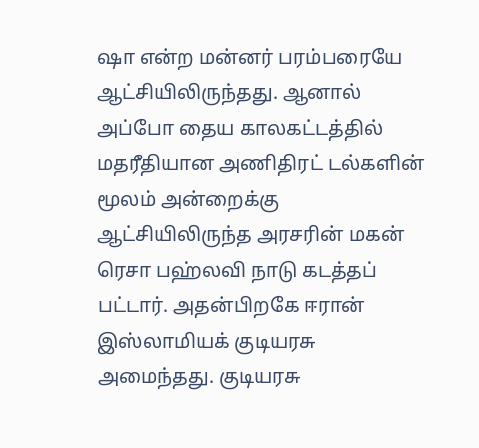ஷா என்ற மன்னர் பரம்பரையே ஆட்சியிலிருந்தது. ஆனால் அப்போ தைய காலகட்டத்தில் மதரீதியான அணிதிரட் டல்களின் மூலம் அன்றைக்கு ஆட்சியிலிருந்த அரசரின் மகன் ரெசா பஹ்லவி நாடு கடத்தப் பட்டார். அதன்பிறகே ஈரான் இஸ்லாமியக் குடியரசு அமைந்தது. குடியரசு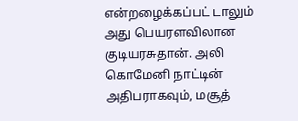என்றழைக்கப்பட் டாலும் அது பெயரளவிலான குடியரசுதான். அலி கொமேனி நாட்டின் அதிபராகவும், மசூத்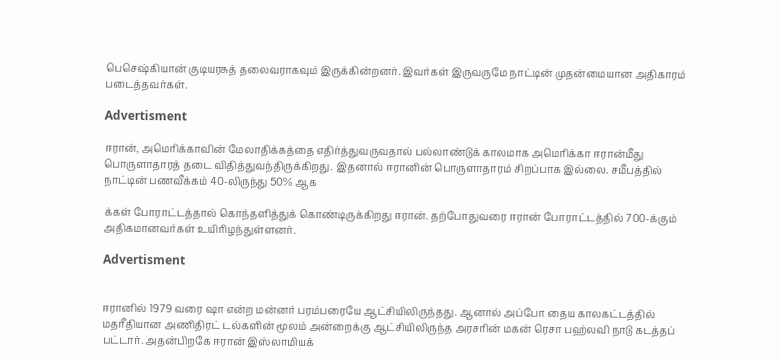பெசெஷ்கியான் குடியரசுத் தலைவராகவும் இருக்கின்றனர். இவர்கள் இருவருமே நாட்டின் முதன்மையான அதிகாரம் படைத்தவர்கள்.

Advertisment

ஈரான், அமெரிக்காவின் மேலாதிக்கத்தை எதிர்த்துவருவதால் பல்லாண்டுக் காலமாக அமெரிக்கா ஈரான்மீது பொருளாதாரத் தடை விதித்துவந்திருக்கிறது. இதனால் ஈரானின் பொருளாதாரம் சிறப்பாக இல்லை. சமீபத்தில் நாட்டின் பணவீக்கம் 40-லிருந்து 50% ஆக

க்கள் போராட்டத்தால் கொந்தளித்துக் கொண்டிருக்கிறது ஈரான். தற்போதுவரை ஈரான் போராட்டத்தில் 700-க்கும் அதிகமானவர்கள் உயிரிழந்துள்ளனர்.

Advertisment


ஈரானில் 1979 வரை ஷா என்ற மன்னர் பரம்பரையே ஆட்சியிலிருந்தது. ஆனால் அப்போ தைய காலகட்டத்தில் மதரீதியான அணிதிரட் டல்களின் மூலம் அன்றைக்கு ஆட்சியிலிருந்த அரசரின் மகன் ரெசா பஹ்லவி நாடு கடத்தப் பட்டார். அதன்பிறகே ஈரான் இஸ்லாமியக்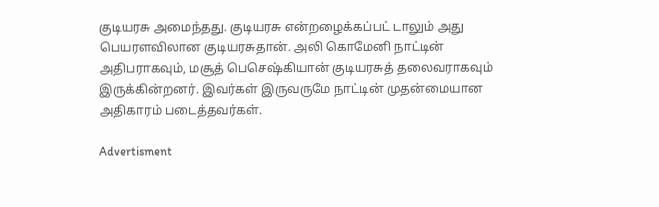குடியரசு அமைந்தது. குடியரசு என்றழைக்கப்பட் டாலும் அது பெயரளவிலான குடியரசுதான். அலி கொமேனி நாட்டின் அதிபராகவும், மசூத் பெசெஷ்கியான் குடியரசுத் தலைவராகவும் இருக்கின்றனர். இவர்கள் இருவருமே நாட்டின் முதன்மையான அதிகாரம் படைத்தவர்கள்.

Advertisment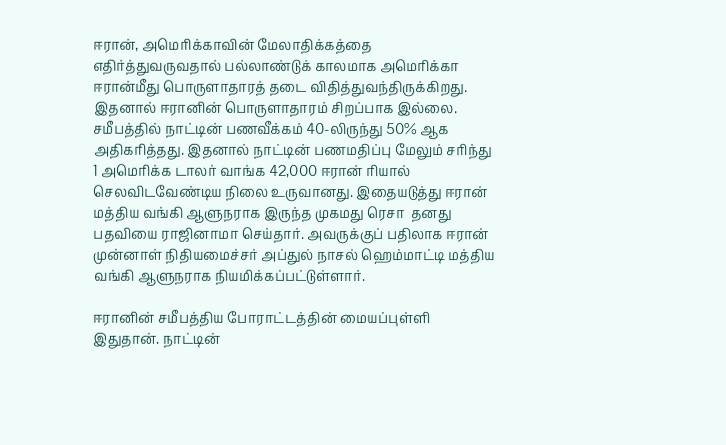ஈரான், அமெரிக்காவின் மேலாதிக்கத்தை எதிர்த்துவருவதால் பல்லாண்டுக் காலமாக அமெரிக்கா ஈரான்மீது பொருளாதாரத் தடை விதித்துவந்திருக்கிறது. இதனால் ஈரானின் பொருளாதாரம் சிறப்பாக இல்லை. சமீபத்தில் நாட்டின் பணவீக்கம் 40-லிருந்து 50% ஆக அதிகரித்தது. இதனால் நாட்டின் பணமதிப்பு மேலும் சரிந்து 1 அமெரிக்க டாலர் வாங்க 42,000 ஈரான் ரியால் செலவிடவேண்டிய நிலை உருவானது. இதையடுத்து ஈரான் மத்திய வங்கி ஆளுநராக இருந்த முகமது ரெசா  தனது பதவியை ராஜினாமா செய்தார். அவருக்குப் பதிலாக ஈரான் முன்னாள் நிதியமைச்சர் அப்துல் நாசல் ஹெம்மாட்டி மத்திய வங்கி ஆளுநராக நியமிக்கப்பட்டுள்ளார்.

ஈரானின் சமீபத்திய போராட்டத்தின் மையப்புள்ளி இதுதான். நாட்டின்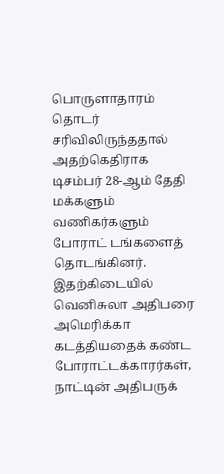பொருளாதாரம் தொடர் சரிவிலிருந்ததால் அதற்கெதிராக டிசம்பர் 28-ஆம் தேதி மக்களும் வணிகர்களும் போராட் டங்களைத் தொடங்கினர். இதற்கிடையில் வெனிசுலா அதிபரை அமெரிக்கா கடத்தியதைக் கண்ட போராட்டக்காரர்கள், நாட்டின் அதிபருக்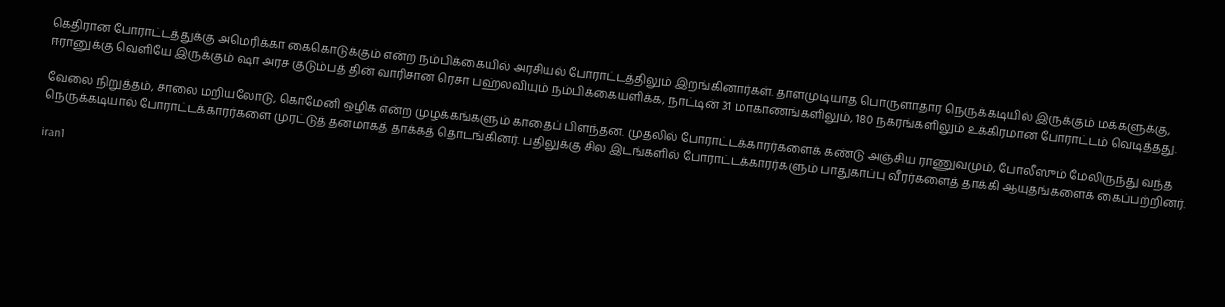கெதிரான போராட்டத்துக்கு அமெரிக்கா கைகொடுக்கும் என்ற நம்பிக்கையில் அரசியல் போராட்டத்திலும் இறங்கினார்கள். தாளமுடியாத பொருளாதார நெருக்கடியில் இருக்கும் மக்களுக்கு, ஈரானுக்கு வெளியே இருக்கும் ஷா அரச குடும்பத் தின் வாரிசான ரெசா பஹ்லவியும் நம்பிக்கையளிக்க, நாட்டின் 31 மாகாணங்களிலும், 180 நகரங்களிலும் உக்கிரமான போராட்டம் வெடித்தது.

வேலை நிறுத்தம், சாலை மறியலோடு, கொமேனி ஒழிக என்ற முழக்கங்களும் காதைப் பிளந்தன. முதலில் போராட்டக்காரர்களைக் கண்டு அஞ்சிய ராணுவமும், போலீஸும் மேலிருந்து வந்த நெருக்கடியால் போராட்டக்காரர்களை முரட்டுத் தனமாகத் தாக்கத் தொடங்கினர். பதிலுக்கு சில இடங்களில் போராட்டக்காரர்களும் பாதுகாப்பு வீரர்களைத் தாக்கி ஆயுதங்களைக் கைப்பற்றினர்.

iran1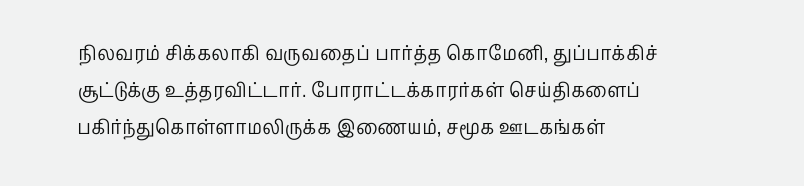நிலவரம் சிக்கலாகி வருவதைப் பார்த்த கொமேனி, துப்பாக்கிச் சூட்டுக்கு உத்தரவிட்டார். போராட்டக்காரர்கள் செய்திகளைப் பகிர்ந்துகொள்ளாமலிருக்க இணையம், சமூக ஊடகங்கள்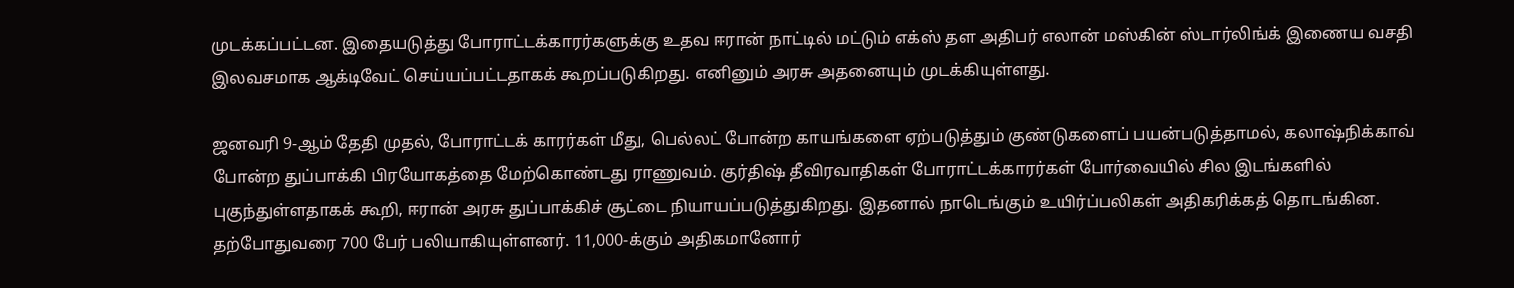முடக்கப்பட்டன. இதையடுத்து போராட்டக்காரர்களுக்கு உதவ ஈரான் நாட்டில் மட்டும் எக்ஸ் தள அதிபர் எலான் மஸ்கின் ஸ்டார்லிங்க் இணைய வசதி இலவசமாக ஆக்டிவேட் செய்யப்பட்டதாகக் கூறப்படுகிறது. எனினும் அரசு அதனையும் முடக்கியுள்ளது.

ஜனவரி 9-ஆம் தேதி முதல், போராட்டக் காரர்கள் மீது, பெல்லட் போன்ற காயங்களை ஏற்படுத்தும் குண்டுகளைப் பயன்படுத்தாமல், கலாஷ்நிக்காவ் போன்ற துப்பாக்கி பிரயோகத்தை மேற்கொண்டது ராணுவம். குர்திஷ் தீவிரவாதிகள் போராட்டக்காரர்கள் போர்வையில் சில இடங்களில் புகுந்துள்ளதாகக் கூறி, ஈரான் அரசு துப்பாக்கிச் சூட்டை நியாயப்படுத்துகிறது. இதனால் நாடெங்கும் உயிர்ப்பலிகள் அதிகரிக்கத் தொடங்கின. தற்போதுவரை 700 பேர் பலியாகியுள்ளனர். 11,000-க்கும் அதிகமானோர்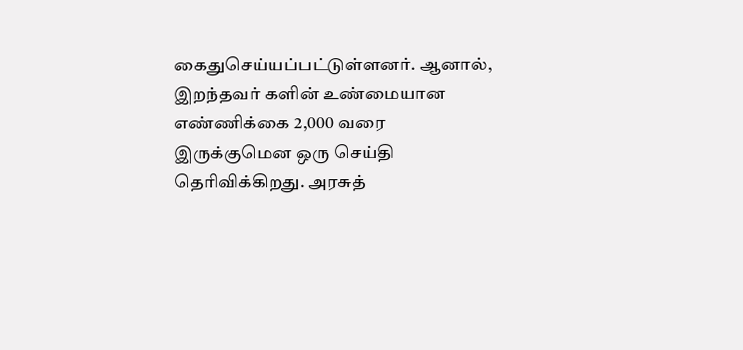கைதுசெய்யப்பட்டுள்ளனர். ஆனால், இறந்தவர் களின் உண்மையான எண்ணிக்கை 2,000 வரை இருக்குமென ஒரு செய்தி தெரிவிக்கிறது. அரசுத்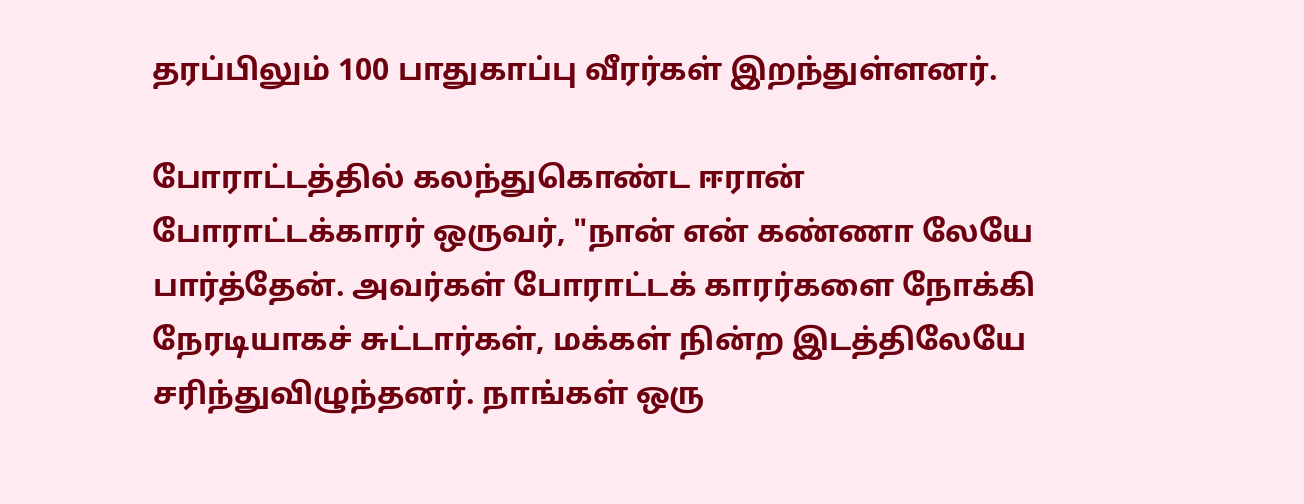தரப்பிலும் 100 பாதுகாப்பு வீரர்கள் இறந்துள்ளனர்.

போராட்டத்தில் கலந்துகொண்ட ஈரான் போராட்டக்காரர் ஒருவர், "நான் என் கண்ணா லேயே பார்த்தேன். அவர்கள் போராட்டக் காரர்களை நோக்கி நேரடியாகச் சுட்டார்கள், மக்கள் நின்ற இடத்திலேயே சரிந்துவிழுந்தனர். நாங்கள் ஒரு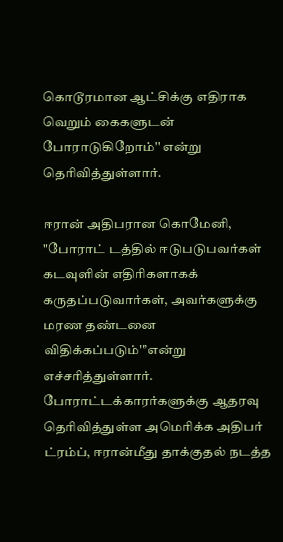கொடூரமான ஆட்சிக்கு எதிராக வெறும் கைகளுடன் போராடுகிறோம்'' என்று தெரிவித்துள்ளார்.

ஈரான் அதிபரான கொமேனி, "போராட் டத்தில் ஈடுபடுபவர்கள் கடவுளின் எதிரிகளாகக் கருதப்படுவார்கள், அவர்களுக்கு மரண தண்டனை விதிக்கப்படும்''’என்று எச்சரித்துள்ளார். போராட்டக்காரர்களுக்கு ஆதரவு தெரிவித்துள்ள அமெரிக்க அதிபர் ட்ரம்ப், ஈரான்மீது தாக்குதல் நடத்த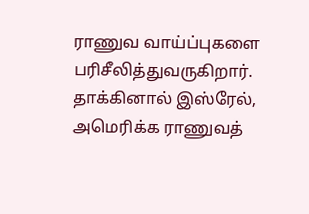ராணுவ வாய்ப்புகளை பரிசீலித்துவருகிறார். தாக்கினால் இஸ்ரேல், அமெரிக்க ராணுவத்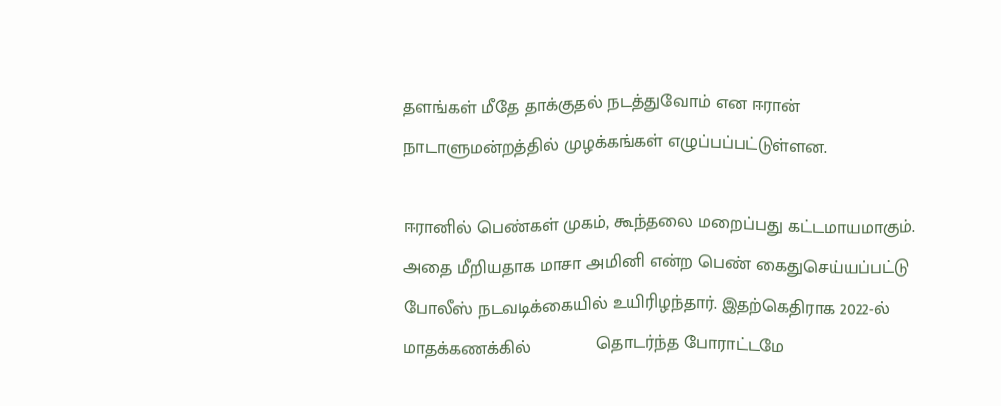தளங்கள் மீதே தாக்குதல் நடத்துவோம் என ஈரான் நாடாளுமன்றத்தில் முழக்கங்கள் எழுப்பப்பட்டுள்ளன.

ஈரானில் பெண்கள் முகம், கூந்தலை மறைப்பது கட்டமாயமாகும். அதை மீறியதாக மாசா அமினி என்ற பெண் கைதுசெய்யப்பட்டு போலீஸ் நடவடிக்கையில் உயிரிழந்தார். இதற்கெதிராக 2022-ல் மாதக்கணக்கில்             தொடர்ந்த போராட்டமே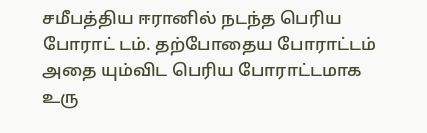சமீபத்திய ஈரானில் நடந்த பெரிய போராட் டம். தற்போதைய போராட்டம் அதை யும்விட பெரிய போராட்டமாக உரு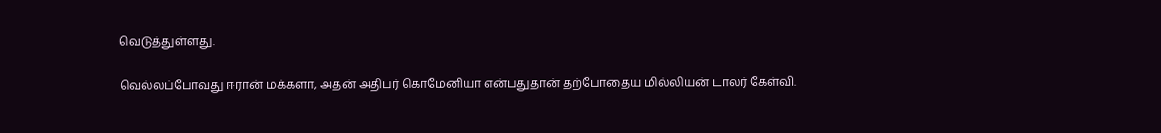வெடுத்துள்ளது.

வெல்லப்போவது ஈரான் மக்களா, அதன் அதிபர் கொமேனியா என்பதுதான் தற்போதைய மில்லியன் டாலர் கேள்வி.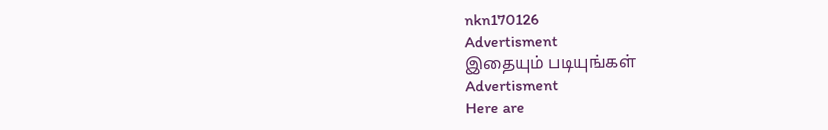nkn170126
Advertisment
இதையும் படியுங்கள்
Advertisment
Here are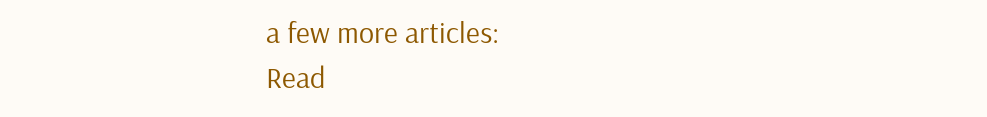a few more articles:
Read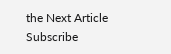the Next Article
Subscribe